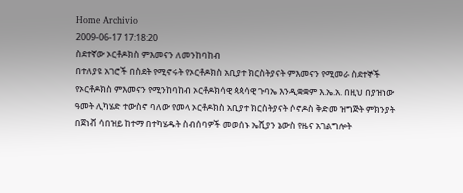Home Archivio
2009-06-17 17:18:20
ስደተኛው ኦርቶዶክስ ምእመናን ለመንከባከብ
በተለያዩ አገሮች በስደት የሚኖሩት የኦርቶዶክስ አቢያተ ክርስትያናት ምእመናን የሚመራ ስደተኞች የኦርቶዶክስ ምእመናን የሚንከባከብ ኦርቶዶክሳዊ ጳጳሳዊ ጉባኤ እንዲቋቋም እ.ኤ.አ. በዚህ በያዝነው ዓመት ሊካሄድ ተውስኖ ባለው የመላ ኦርቶዶክስ አቢያተ ክርስትያናት ሶኖዶስ ቅድመ ዝግጅት ምክንያት በጀነቭ ሳበዝይ ከተማ በተካሄዱት ስብሰባዎች መወሰኑ ኤሺያን ኔውስ የዜና አገልግሎት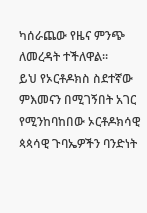ካሰራጨው የዜና ምንጭ ለመረዳት ተችለዋል።
ይህ የኦርቶዶክስ ስደተኛው ምእመናን በሚገኝበት አገር የሚንከባከበው ኦርቶዶክሳዊ ጳጳሳዊ ጉባኤዎችን ባንድነት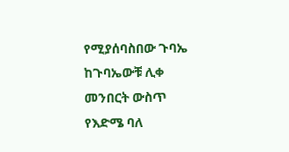የሚያሰባስበው ጉባኤ ከጉባኤውቹ ሊቀ መንበርት ውስጥ የእድሜ ባለ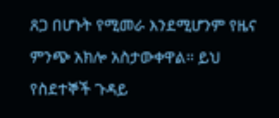ጸጋ በሆኑት የሚመራ እንደሚሆንም የዜና ምንጭ አክሎ አስታውቀዋል። ይህ የስደተኞች ጉዳይ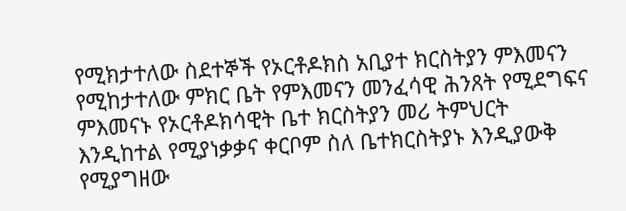የሚክታተለው ስደተኞች የኦርቶዶክስ አቢያተ ክርስትያን ምእመናን የሚከታተለው ምክር ቤት የምእመናን መንፈሳዊ ሕንጸት የሚደግፍና ምእመናኑ የኦርቶዶክሳዊት ቤተ ክርስትያን መሪ ትምህርት እንዲከተል የሚያነቃቃና ቀርቦም ስለ ቤተክርስትያኑ እንዲያውቅ የሚያግዘው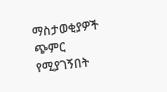ማስታወቂያዎች ጭምር የሚያገኝበት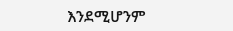እንደሚሆንም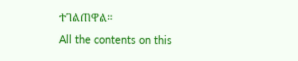ተገልጠዋል።
All the contents on this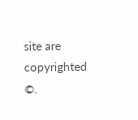site are copyrighted ©.